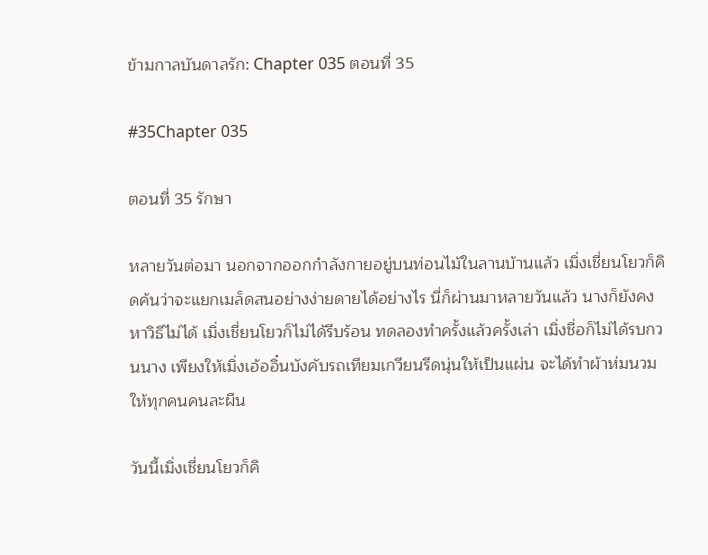ข้ามกาลบันดาลรัก: Chapter 035 ตอนที่ 35

#35Chapter 035

ตอนที่ 35 รักษา

หลายวันต่อมา นอกจากออกกำลังกายอยู่บนท่อนไม้ในลานบ้านแล้ว เมิ่งเชี่ยนโยวก็คิดค้นว่าจะแยกเมล็ดสนอย่างง่ายดายได้อย่างไร นี่ก็ผ่านมาหลายวันแล้ว นางก็ยังคงหาวิธีไม่ได้ เมิ่งเชี่ยนโยวก็ไม่ได้รีบร้อน ทดลองทำครั้งแล้วครั้งเล่า เมิ่งชื่อก็ไม่ได้รบกวนนาง เพียงให้เมิ่งเอ้ออิ๋นบังคับรถเทียมเกวียนรีดนุ่นให้เป็นแผ่น จะได้ทำผ้าห่มนวมให้ทุกคนคนละผืน

วันนี้เมิ่งเชี่ยนโยวก็คิ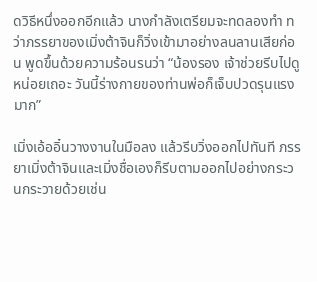ดวิธีหนึ่งออกอีกแล้ว นางกำลังเตรียมจะทดลองทำ ทว่าภรรยาของเมิ่งต้าจินก็วิ่งเข้ามาอย่างลนลานเสียก่อน พูดขึ้นด้วยความร้อนรนว่า “น้องรอง เจ้าช่วยรีบไปดูหน่อยเถอะ วันนี้ร่างกายของท่านพ่อก็เจ็บปวดรุนแรงมาก”

เมิ่งเอ้ออิ๋นวางงานในมือลง แล้วรีบวิ่งออกไปทันที ภรรยาเมิ่งต้าจินและเมิ่งชื่อเองก็รีบตามออกไปอย่างกระวนกระวายด้วยเช่น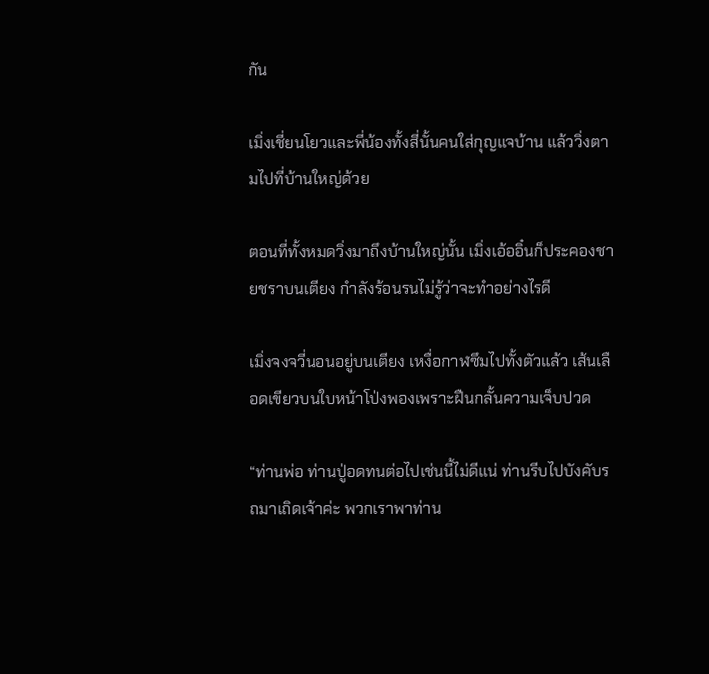กัน

เมิ่งเชี่ยนโยวและพี่น้องทั้งสี่นั้นคนใส่กุญแจบ้าน แล้ววิ่งตามไปที่บ้านใหญ่ด้วย

ตอนที่ทั้งหมดวิ่งมาถึงบ้านใหญ่นั้น เมิ่งเอ้ออิ๋นก็ประคองชายชราบนเตียง กำลังร้อนรนไม่รู้ว่าจะทำอย่างไรดี

เมิ่งจงจวี่นอนอยู่บนเตียง เหงื่อกาฬซึมไปทั้งตัวแล้ว เส้นเลือดเขียวบนใบหน้าโป่งพองเพราะฝืนกลั้นความเจ็บปวด

“ท่านพ่อ ท่านปู่อดทนต่อไปเช่นนี้ไม่ดีแน่ ท่านรีบไปบังคับรถมาเถิดเจ้าค่ะ พวกเราพาท่าน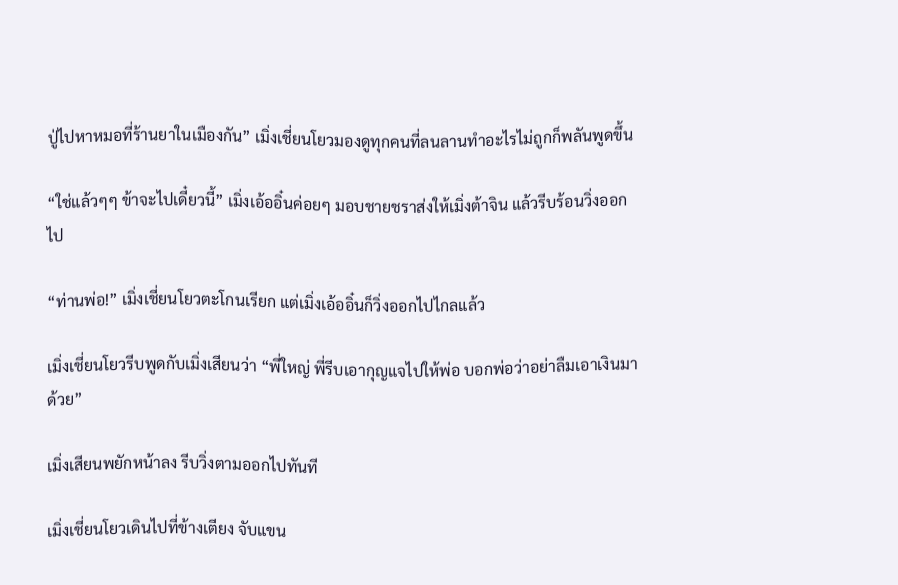ปู่ไปหาหมอที่ร้านยาในเมืองกัน” เมิ่งเชี่ยนโยวมองดูทุกคนที่ลนลานทำอะไรไม่ถูกก็พลันพูดขึ้น

“ใช่แล้วๆๆ ข้าจะไปเดี๋ยวนี้” เมิ่งเอ้ออิ๋นค่อยๆ มอบชายชราส่งให้เมิ่งต้าจิน แล้วรีบร้อนวิ่งออกไป

“ท่านพ่อ!” เมิ่งเชี่ยนโยวตะโกนเรียก แต่เมิ่งเอ้ออิ๋นก็วิ่งออกไปไกลแล้ว

เมิ่งเชี่ยนโยวรีบพูดกับเมิ่งเสียนว่า “พี่ใหญ่ พี่รีบเอากุญแจไปให้พ่อ บอกพ่อว่าอย่าลืมเอาเงินมาด้วย”

เมิ่งเสียนพยักหน้าลง รีบวิ่งตามออกไปทันที

เมิ่งเชี่ยนโยวเดินไปที่ข้างเตียง จับแขน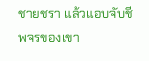ชายชรา แล้วแอบจับชีพจรของเขา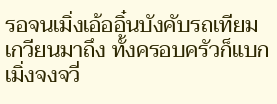รอจนเมิ่งเอ้ออิ๋นบังคับรถเทียมเกวียนมาถึง ทั้งครอบครัวก็แบกเมิ่งจงจวี่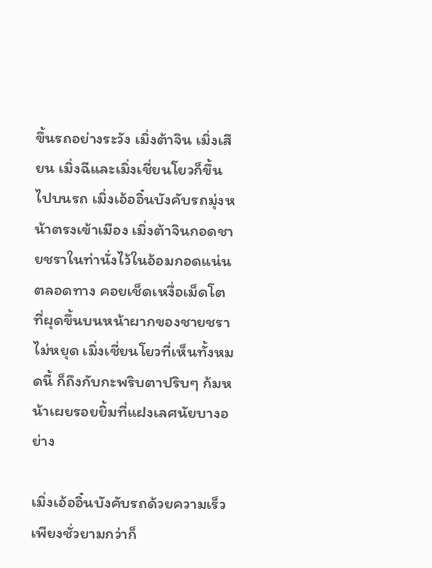ขึ้นรถอย่างระวัง เมิ่งต้าจิน เมิ่งเสียน เมิ่งฉีและเมิ่งเชี่ยนโยวก็ขึ้นไปบนรถ เมิ่งเอ้ออิ๋นบังคับรถมุ่งหน้าตรงเข้าเมือง เมิ่งต้าจินกอดชายชราในท่านั่งไว้ในอ้อมกอดแน่นตลอดทาง คอยเช็ดเหงื่อเม็ดโตที่ผุดขึ้นบนหน้าผากของชายชราไม่หยุด เมิ่งเชี่ยนโยวที่เห็นทั้งหมดนี้ ก็ถึงกับกะพริบตาปริบๆ ก้มหน้าเผยรอยยิ้มที่แฝงเลศนัยบางอย่าง

เมิ่งเอ้ออิ๋นบังคับรถด้วยความเร็ว เพียงชั่วยามกว่าก็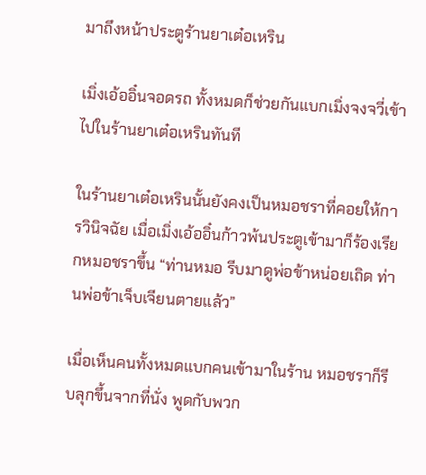มาถึงหน้าประตูร้านยาเต๋อเหริน

เมิ่งเอ้ออิ๋นจอดรถ ทั้งหมดก็ช่วยกันแบกเมิ่งจงจวี่เข้าไปในร้านยาเต๋อเหรินทันที

ในร้านยาเต๋อเหรินนั้นยังคงเป็นหมอชราที่คอยให้การวินิจฉัย เมื่อเมิ่งเอ้ออิ๋นก้าวพ้นประตูเข้ามาก็ร้องเรียกหมอชราขึ้น “ท่านหมอ รีบมาดูพ่อข้าหน่อยเถิด ท่านพ่อข้าเจ็บเจียนตายแล้ว”

เมื่อเห็นคนทั้งหมดแบกคนเข้ามาในร้าน หมอชราก็รีบลุกขึ้นจากที่นั่ง พูดกับพวก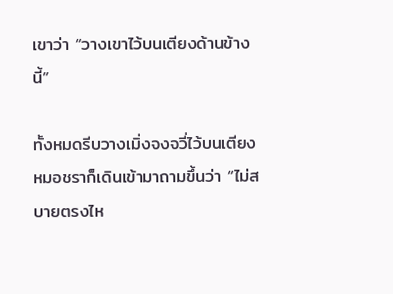เขาว่า “วางเขาไว้บนเตียงด้านข้างนี้”

ทั้งหมดรีบวางเมิ่งจงจวี่ไว้บนเตียง หมอชราก็เดินเข้ามาถามขึ้นว่า “ไม่สบายตรงไห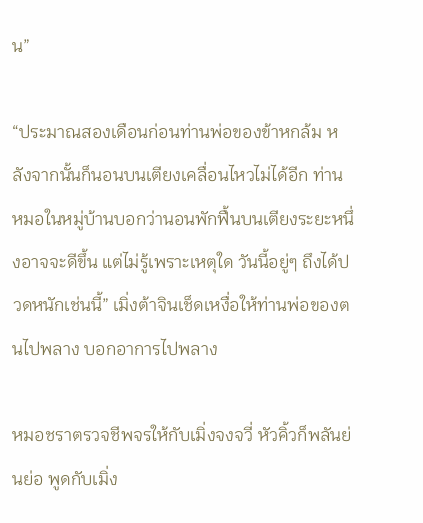น”

“ประมาณสองเดือนก่อนท่านพ่อของข้าหกล้ม หลังจากนั้นก็นอนบนเตียงเคลื่อนไหวไม่ได้อีก ท่านหมอในหมู่บ้านบอกว่านอนพักฟื้นบนเตียงระยะหนึ่งอาจจะดีขึ้น แต่ไม่รู้เพราะเหตุใด วันนี้อยู่ๆ ถึงได้ปวดหนักเช่นนี้” เมิ่งต้าจินเช็ดเหงื่อให้ท่านพ่อของตนไปพลาง บอกอาการไปพลาง

หมอชราตรวจชีพจรให้กับเมิ่งจงจวี่ หัวคิ้วก็พลันย่นย่อ พูดกับเมิ่ง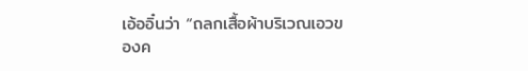เอ้ออิ๋นว่า “ถลกเสื้อผ้าบริเวณเอวของค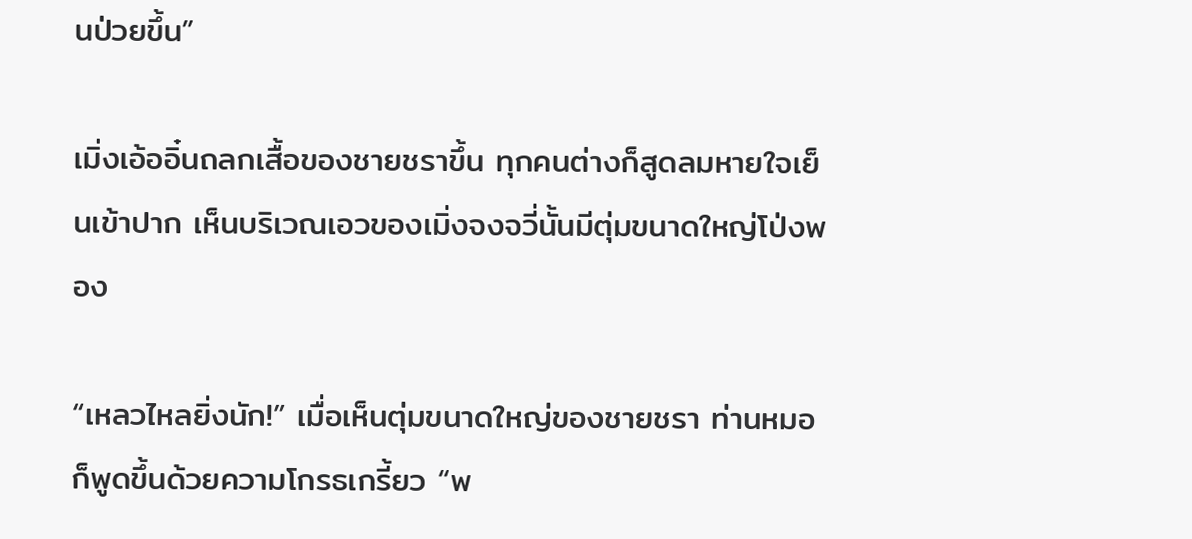นป่วยขึ้น”

เมิ่งเอ้ออิ๋นถลกเสื้อของชายชราขึ้น ทุกคนต่างก็สูดลมหายใจเย็นเข้าปาก เห็นบริเวณเอวของเมิ่งจงจวี่นั้นมีตุ่มขนาดใหญ่โป่งพอง

“เหลวไหลยิ่งนัก!” เมื่อเห็นตุ่มขนาดใหญ่ของชายชรา ท่านหมอก็พูดขึ้นด้วยความโกรธเกรี้ยว “พ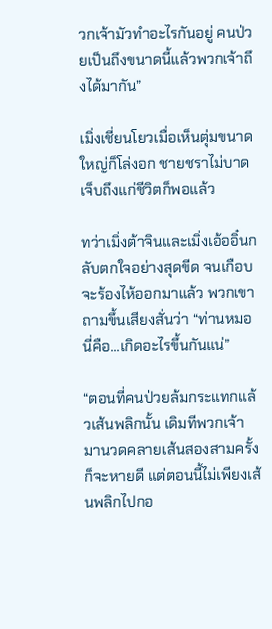วกเจ้ามัวทำอะไรกันอยู่ คนป่วยเป็นถึงขนาดนี้แล้วพวกเจ้าถึงได้มากัน”

เมิ่งเชี่ยนโยวเมื่อเห็นตุ่มขนาดใหญ่ก็โล่งอก ชายชราไม่บาดเจ็บถึงแก่ชีวิตก็พอแล้ว

ทว่าเมิ่งต้าจินและเมิ่งเอ้ออิ๋นกลับตกใจอย่างสุดขีด จนเกือบจะร้องไห้ออกมาแล้ว พวกเขาถามขึ้นเสียงสั่นว่า “ท่านหมอ นี่คือ...เกิดอะไรขึ้นกันแน่”

“ตอนที่คนป่วยล้มกระแทกแล้วเส้นพลิกนั้น เดิมทีพวกเจ้ามานวดคลายเส้นสองสามครั้งก็จะหายดี แต่ตอนนี้ไม่เพียงเส้นพลิกไปกอ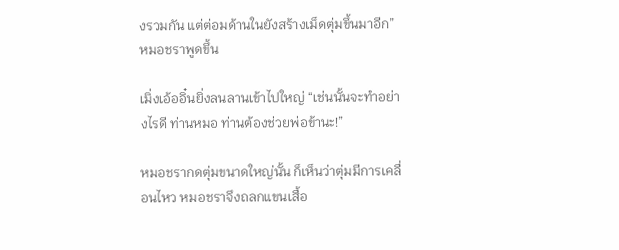งรวมกัน แต่ต่อมด้านในยังสร้างเม็ดตุ่มขึ้นมาอีก” หมอชราพูดขึ้น

เมิ่งเอ้ออิ๋นยิ่งลนลานเข้าไปใหญ่ “เช่นนั้นจะทำอย่างไรดี ท่านหมอ ท่านต้องช่วยพ่อข้านะ!”

หมอชรากดตุ่มขนาดใหญ่นั้น ก็เห็นว่าตุ่มมีการเคลื่อนไหว หมอชราจึงถลกแขนเสื้อ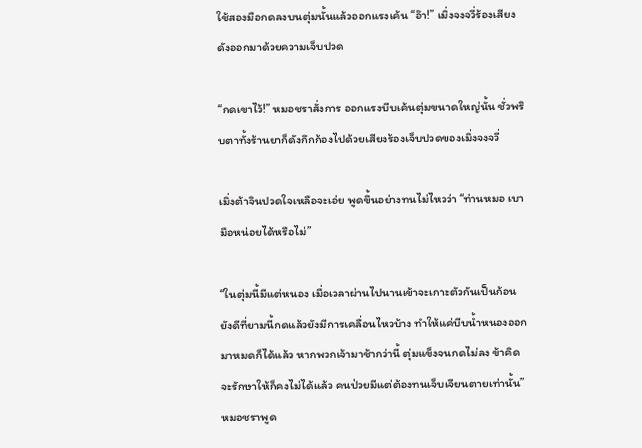ใช้สองมือกดลงบนตุ่มนั้นแล้วออกแรงเค้น “อ๊า!” เมิ่งจงจวี่ร้องเสียงดังออกมาด้วยความเจ็บปวด

“กดเขาไว้!” หมอชราสั่งการ ออกแรงบีบเค้นตุ่มขนาดใหญ่นั้น ชั่วพริบตาทั้งร้านยาก็ดังกึกก้องไปด้วยเสียงร้องเจ็บปวดของเมิ่งจงจวี่

เมิ่งต้าจินปวดใจเหลือจะเอ่ย พูดขึ้นอย่างทนไม่ไหวว่า “ท่านหมอ เบามือหน่อยได้หรือไม่”

“ในตุ่มนี้มีแต่หนอง เมื่อเวลาผ่านไปนานเข้าจะเกาะตัวกันเป็นก้อน ยังดีที่ยามนี้กดแล้วยังมีการเคลื่อนไหวบ้าง ทำให้แค่บีบน้ำหนองออกมาหมดก็ได้แล้ว หากพวกเจ้ามาช้ากว่านี้ ตุ่มแข็งจนกดไม่ลง ข้าคิดจะรักษาให้ก็คงไม่ได้แล้ว คนป่วยมีแต่ต้องทนเจ็บเจียนตายเท่านั้น” หมอชราพูด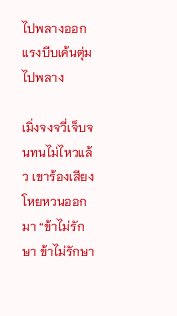ไปพลางออกแรงบีบเค้นตุ่มไปพลาง

เมิ่งจงจวี่เจ็บจนทนไม่ไหวแล้ว เขาร้องเสียงโหยหวนออกมา “ข้าไม่รักษา ข้าไม่รักษา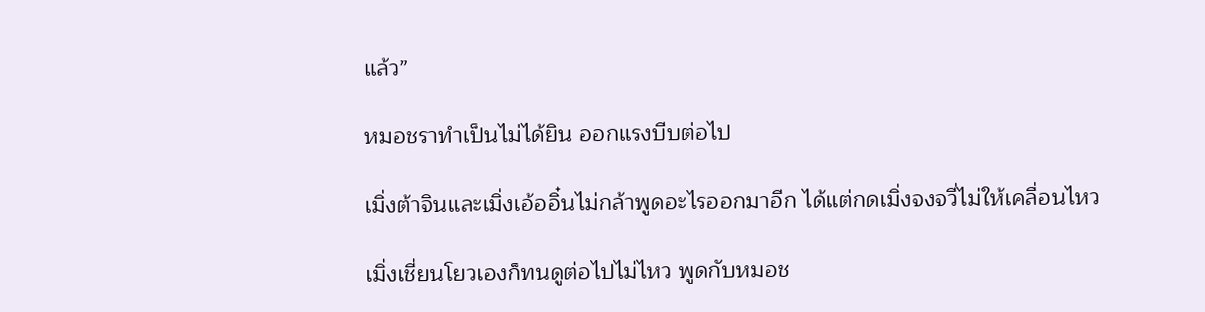แล้ว”

หมอชราทำเป็นไม่ได้ยิน ออกแรงบีบต่อไป

เมิ่งต้าจินและเมิ่งเอ้ออิ๋นไม่กล้าพูดอะไรออกมาอีก ได้แต่กดเมิ่งจงจวี่ไม่ให้เคลื่อนไหว

เมิ่งเชี่ยนโยวเองก็ทนดูต่อไปไม่ไหว พูดกับหมอช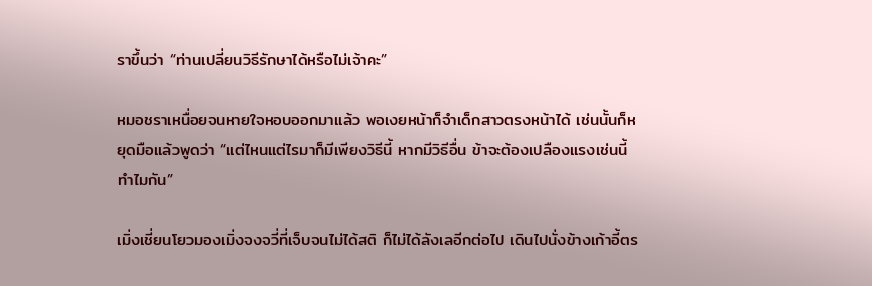ราขึ้นว่า “ท่านเปลี่ยนวิธีรักษาได้หรือไม่เจ้าคะ”

หมอชราเหนื่อยจนหายใจหอบออกมาแล้ว พอเงยหน้าก็จำเด็กสาวตรงหน้าได้ เช่นนั้นก็หยุดมือแล้วพูดว่า “แต่ไหนแต่ไรมาก็มีเพียงวิธีนี้ หากมีวิธีอื่น ข้าจะต้องเปลืองแรงเช่นนี้ทำไมกัน”

เมิ่งเชี่ยนโยวมองเมิ่งจงจวี่ที่เจ็บจนไม่ได้สติ ก็ไม่ได้ลังเลอีกต่อไป เดินไปนั่งข้างเก้าอี้ตร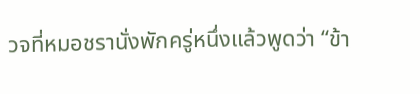วจที่หมอชรานั่งพักครู่หนึ่งแล้วพูดว่า “ข้า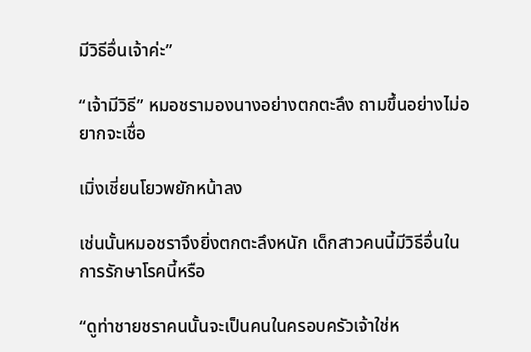มีวิธีอื่นเจ้าค่ะ”

“เจ้ามีวิธี” หมอชรามองนางอย่างตกตะลึง ถามขึ้นอย่างไม่อยากจะเชื่อ

เมิ่งเชี่ยนโยวพยักหน้าลง

เช่นนั้นหมอชราจึงยิ่งตกตะลึงหนัก เด็กสาวคนนี้มีวิธีอื่นในการรักษาโรคนี้หรือ

“ดูท่าชายชราคนนั้นจะเป็นคนในครอบครัวเจ้าใช่ห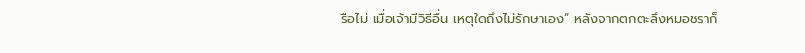รือไม่ เมื่อเจ้ามีวิธีอื่น เหตุใดถึงไม่รักษาเอง” หลังจากตกตะลึงหมอชราก็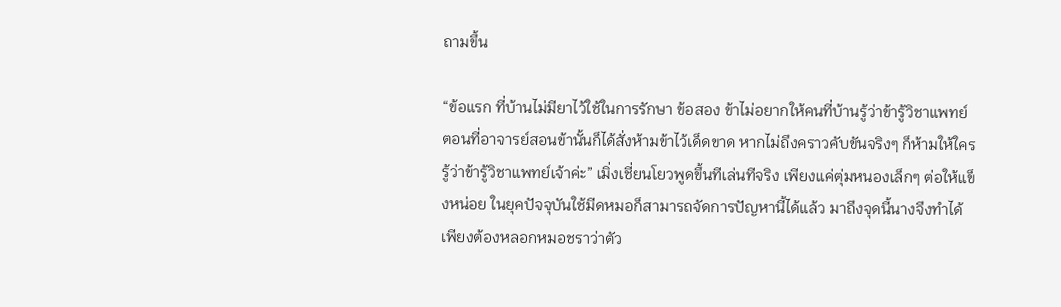ถามขึ้น

“ข้อแรก ที่บ้านไม่มียาไว้ใช้ในการรักษา ข้อสอง ข้าไม่อยากให้คนที่บ้านรู้ว่าข้ารู้วิชาแพทย์ ตอนที่อาจารย์สอนข้านั้นก็ได้สั่งห้ามข้าไว้เด็ดขาด หากไม่ถึงคราวคับขันจริงๆ ก็ห้ามให้ใครรู้ว่าข้ารู้วิชาแพทย์เจ้าค่ะ” เมิ่งเชี่ยนโยวพูดขึ้นทีเล่นทีจริง เพียงแค่ตุ่มหนองเล็กๆ ต่อให้แข็งหน่อย ในยุคปัจจุบันใช้มีดหมอก็สามารถจัดการปัญหานี้ได้แล้ว มาถึงจุดนี้นางจึงทำได้เพียงต้องหลอกหมอชราว่าตัว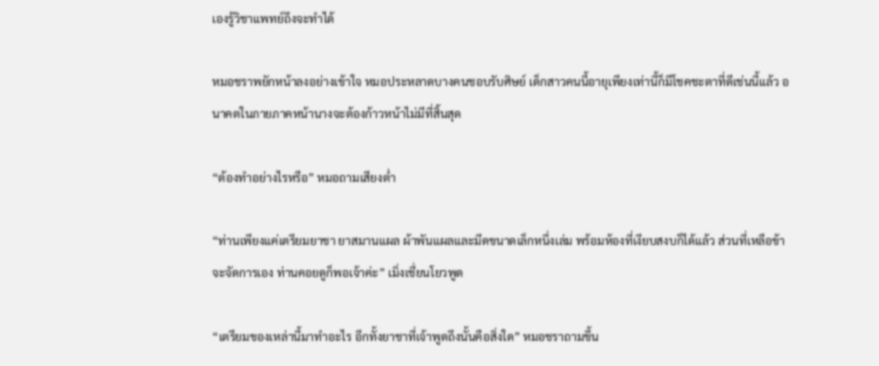เองรู้วิชาแพทย์ถึงจะทำได้

หมอชราพยักหน้าลงอย่างเข้าใจ หมอประหลาดบางคนชอบรับศิษย์ เด็กสาวคนนี้อายุเพียงเท่านี้ก็มีโชคชะตาที่ดีเช่นนี้แล้ว อนาคตในภายภาคหน้านางจะต้องก้าวหน้าไม่มีที่สิ้นสุด

“ต้องทำอย่างไรหรือ” หมอถามเสียงต่ำ

“ท่านเพียงแค่เตรียมยาชา ยาสมานแผล ผ้าพันแผลและมีดขนาดเล็กหนึ่งเล่ม พร้อมห้องที่เงียบสงบก็ได้แล้ว ส่วนที่เหลือข้าจะจัดการเอง ท่านคอยดูก็พอเจ้าค่ะ” เมิ่งเชี่ยนโยวพูด

“เตรียมของเหล่านี้มาทำอะไร อีกทั้งยาชาที่เจ้าพูดถึงนั้นคือสิ่งใด” หมอชราถามขึ้น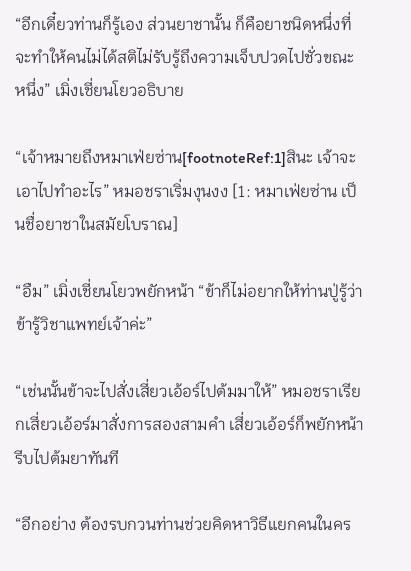“อีกเดี๋ยวท่านก็รู้เอง ส่วนยาชานั้น ก็คือยาชนิดหนึ่งที่จะทำให้คนไม่ได้สติไม่รับรู้ถึงความเจ็บปวดไปชั่วขณะหนึ่ง” เมิ่งเชี่ยนโยวอธิบาย

“เจ้าหมายถึงหมาเฟ่ยซ่าน[footnoteRef:1]สินะ เจ้าจะเอาไปทำอะไร” หมอชราเริ่มงุนงง [1: หมาเฟ่ยซ่าน เป็นชื่อยาชาในสมัยโบราณ]

“อืม” เมิ่งเชี่ยนโยวพยักหน้า “ข้าก็ไม่อยากให้ท่านปู่รู้ว่าข้ารู้วิชาแพทย์เจ้าค่ะ”

“เช่นนั้นข้าจะไปสั่งเสี่ยวเอ้อร์ไปต้มมาให้” หมอชราเรียกเสี่ยวเอ้อร์มาสั่งการสองสามคำ เสี่ยวเอ้อร์ก็พยักหน้ารีบไปต้มยาทันที

“อีกอย่าง ต้องรบกวนท่านช่วยคิดหาวิธีแยกคนในคร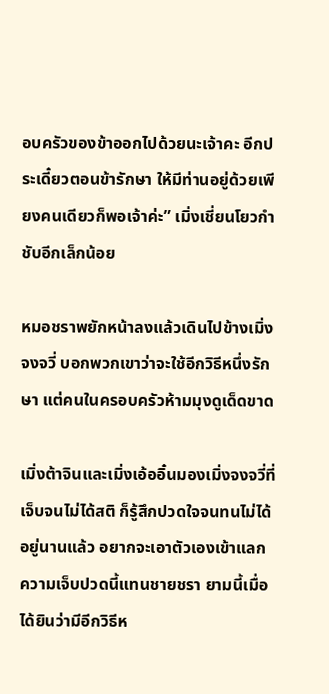อบครัวของข้าออกไปด้วยนะเจ้าคะ อีกประเดี๋ยวตอนข้ารักษา ให้มีท่านอยู่ด้วยเพียงคนเดียวก็พอเจ้าค่ะ” เมิ่งเชี่ยนโยวกำชับอีกเล็กน้อย

หมอชราพยักหน้าลงแล้วเดินไปข้างเมิ่งจงจวี่ บอกพวกเขาว่าจะใช้อีกวิธีหนึ่งรักษา แต่คนในครอบครัวห้ามมุงดูเด็ดขาด

เมิ่งต้าจินและเมิ่งเอ้ออิ๋นมองเมิ่งจงจวี่ที่เจ็บจนไม่ได้สติ ก็รู้สึกปวดใจจนทนไม่ได้อยู่นานแล้ว อยากจะเอาตัวเองเข้าแลกความเจ็บปวดนี้แทนชายชรา ยามนี้เมื่อได้ยินว่ามีอีกวิธีห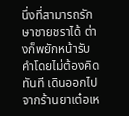นึ่งที่สามารถรักษาชายชราได้ ต่างก็พยักหน้ารับคำโดยไม่ต้องคิดทันที เดินออกไปจากร้านยาเต๋อเห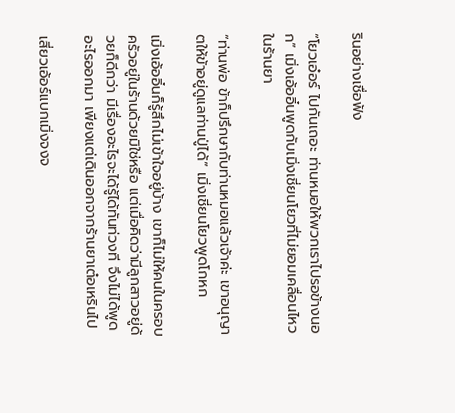รินอย่างเชื่อฟัง

“โยวเอ๋อร์ ไปกันเถอะ ท่านหมอให้พวกเราไปรอข้างนอก” เมิ่งเอ้ออิ๋นพูดกับเมิ่งเชี่ยนโยวที่ไม่ยอมเคลื่อนไหวในร้านยา

“ท่านพ่อ ข้าก็ปรึกษากับท่านหมอแล้วเจ้าค่ะ เขาอนุญาตให้ข้าอยู่ดูแลท่านปู่ได้” เมิ่งเชี่ยนโยวพูดโกหก

เมิ่งเอ้ออิ๋นก็รู้สึกไม่เข้าใจอยู่บ้าง เขาก็ไม่ให้คนในครอบครัวอยู่ในร้านด้วยมิใช่หรือ แต่เมื่อคิดว่ามีลูกสาวอยู่ด้วยก็ดีกว่า มีเรื่องอะไรจะได้รู้ได้ทันท่วงที จึงไม่ได้พูดอะไรออกมา เพียงแต่เดินออกจากร้านยาเต๋อเหรินไป

เสี่ยวเอ้อร์แบกเมิ่งจงจ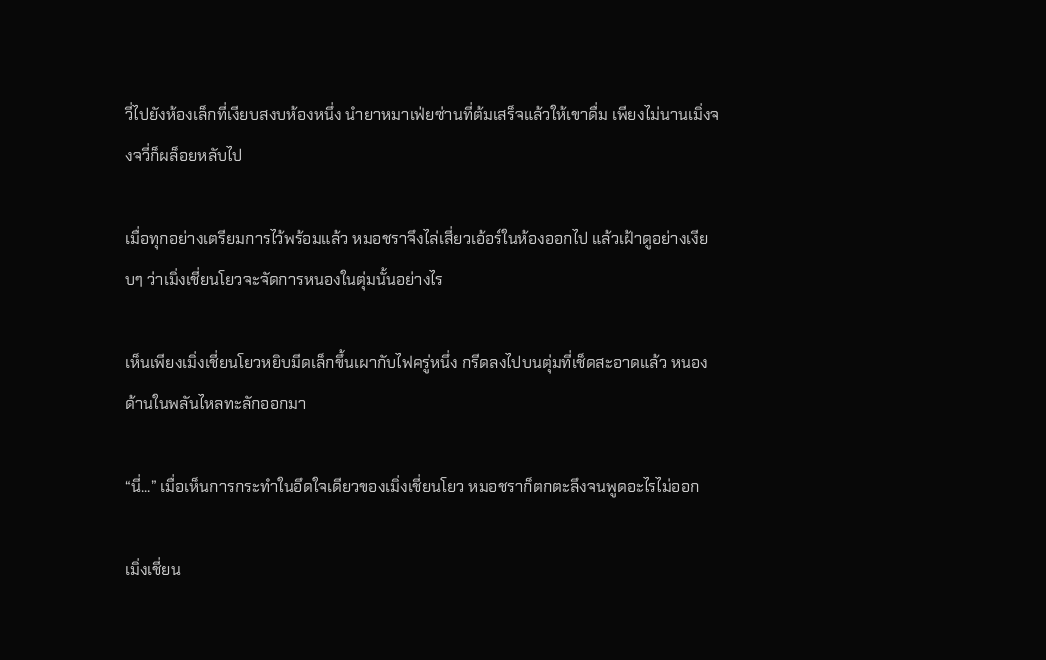วี่ไปยังห้องเล็กที่เงียบสงบห้องหนึ่ง นำยาหมาเฟ่ยซ่านที่ต้มเสร็จแล้วให้เขาดื่ม เพียงไม่นานเมิ่งจงจวี่ก็ผล็อยหลับไป

เมื่อทุกอย่างเตรียมการไว้พร้อมแล้ว หมอชราจึงไล่เสี่ยวเอ้อร์ในห้องออกไป แล้วเฝ้าดูอย่างเงียบๆ ว่าเมิ่งเชี่ยนโยวจะจัดการหนองในตุ่มนั้นอย่างไร

เห็นเพียงเมิ่งเชี่ยนโยวหยิบมีดเล็กขึ้นเผากับไฟครู่หนึ่ง กรีดลงไปบนตุ่มที่เช็ดสะอาดแล้ว หนองด้านในพลันไหลทะลักออกมา

“นี่...” เมื่อเห็นการกระทำในอึดใจเดียวของเมิ่งเชี่ยนโยว หมอชราก็ตกตะลึงจนพูดอะไรไม่ออก

เมิ่งเชี่ยน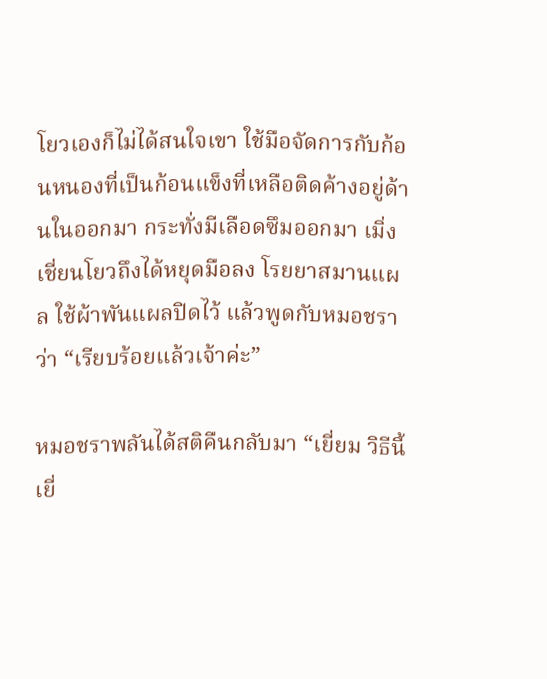โยวเองก็ไม่ได้สนใจเขา ใช้มือจัดการกับก้อนหนองที่เป็นก้อนแข็งที่เหลือติดค้างอยู่ด้านในออกมา กระทั่งมีเลือดซึมออกมา เมิ่งเชี่ยนโยวถึงได้หยุดมือลง โรยยาสมานแผล ใช้ผ้าพันแผลปิดไว้ แล้วพูดกับหมอชราว่า “เรียบร้อยแล้วเจ้าค่ะ”

หมอชราพลันได้สติคืนกลับมา “เยี่ยม วิธีนี้เยี่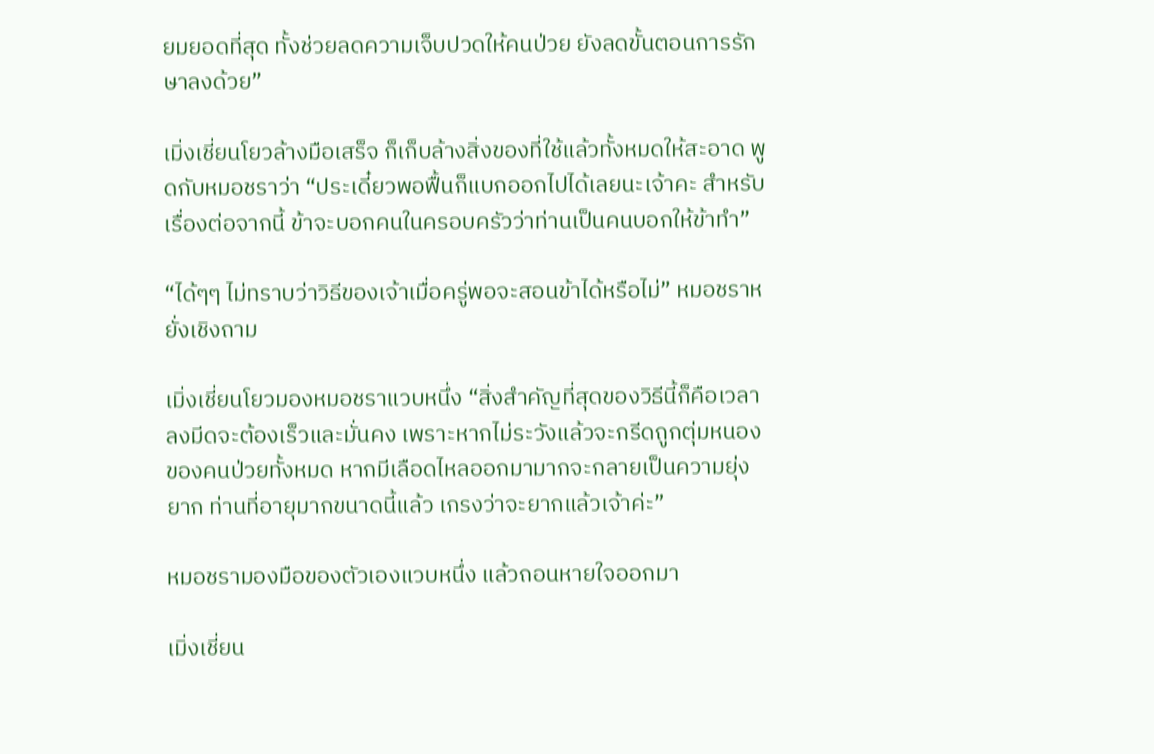ยมยอดที่สุด ทั้งช่วยลดความเจ็บปวดให้คนป่วย ยังลดขั้นตอนการรักษาลงด้วย”

เมิ่งเชี่ยนโยวล้างมือเสร็จ ก็เก็บล้างสิ่งของที่ใช้แล้วทั้งหมดให้สะอาด พูดกับหมอชราว่า “ประเดี๋ยวพอฟื้นก็แบกออกไปได้เลยนะเจ้าคะ สำหรับเรื่องต่อจากนี้ ข้าจะบอกคนในครอบครัวว่าท่านเป็นคนบอกให้ข้าทำ”

“ได้ๆๆ ไม่ทราบว่าวิธีของเจ้าเมื่อครู่พอจะสอนข้าได้หรือไม่” หมอชราหยั่งเชิงถาม

เมิ่งเชี่ยนโยวมองหมอชราแวบหนึ่ง “สิ่งสำคัญที่สุดของวิธีนี้ก็คือเวลาลงมีดจะต้องเร็วและมั่นคง เพราะหากไม่ระวังแล้วจะกรีดถูกตุ่มหนองของคนป่วยทั้งหมด หากมีเลือดไหลออกมามากจะกลายเป็นความยุ่งยาก ท่านที่อายุมากขนาดนี้แล้ว เกรงว่าจะยากแล้วเจ้าค่ะ”

หมอชรามองมือของตัวเองแวบหนึ่ง แล้วถอนหายใจออกมา

เมิ่งเชี่ยน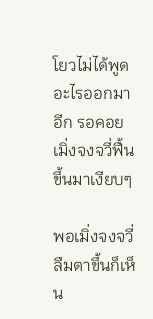โยวไม่ได้พูดอะไรออกมาอีก รอคอยเมิ่งจงจวี่ฟื้นขึ้นมาเงียบๆ

พอเมิ่งจงจวี่ลืมตาขึ้นก็เห็น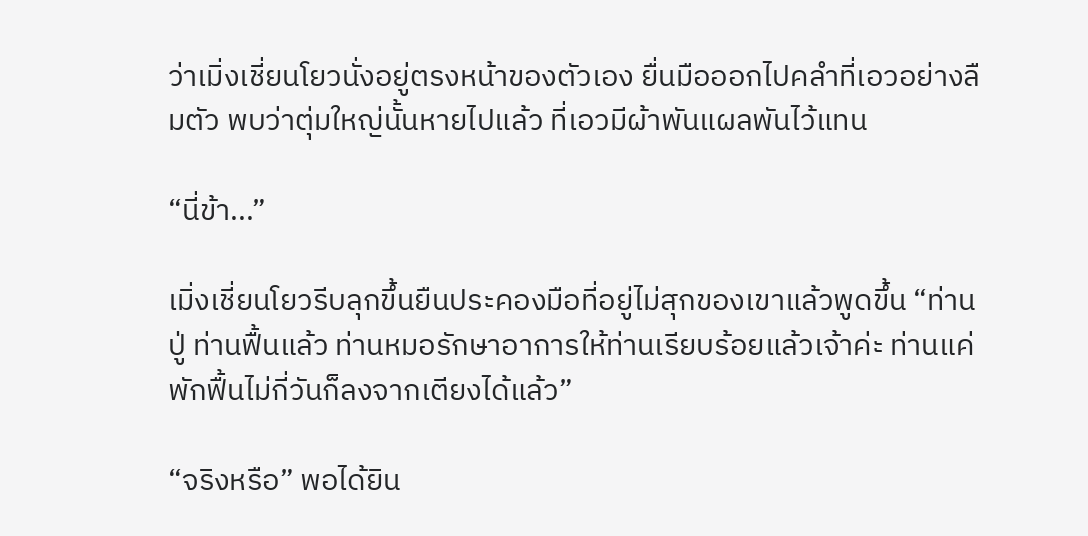ว่าเมิ่งเชี่ยนโยวนั่งอยู่ตรงหน้าของตัวเอง ยื่นมือออกไปคลำที่เอวอย่างลืมตัว พบว่าตุ่มใหญ่นั้นหายไปแล้ว ที่เอวมีผ้าพันแผลพันไว้แทน

“นี่ข้า...”

เมิ่งเชี่ยนโยวรีบลุกขึ้นยืนประคองมือที่อยู่ไม่สุกของเขาแล้วพูดขึ้น “ท่านปู่ ท่านฟื้นแล้ว ท่านหมอรักษาอาการให้ท่านเรียบร้อยแล้วเจ้าค่ะ ท่านแค่พักฟื้นไม่กี่วันก็ลงจากเตียงได้แล้ว”

“จริงหรือ” พอได้ยิน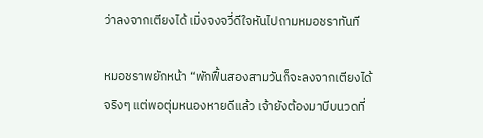ว่าลงจากเตียงได้ เมิ่งจงจวี่ดีใจหันไปถามหมอชราทันที

หมอชราพยักหน้า “พักฟื้นสองสามวันก็จะลงจากเตียงได้จริงๆ แต่พอตุ่มหนองหายดีแล้ว เจ้ายังต้องมาบีบนวดที่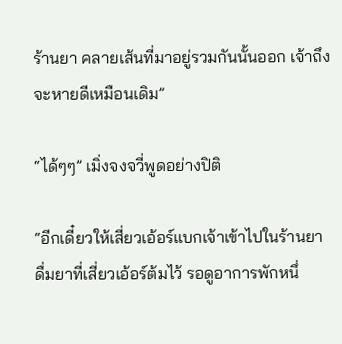ร้านยา คลายเส้นที่มาอยู่รวมกันนั้นออก เจ้าถึงจะหายดีเหมือนเดิม”

“ได้ๆๆ” เมิ่งจงจวี่พูดอย่างปิติ

“อีกเดี๋ยวให้เสี่ยวเอ้อร์แบกเจ้าเข้าไปในร้านยา ดื่มยาที่เสี่ยวเอ้อร์ต้มไว้ รอดูอาการพักหนึ่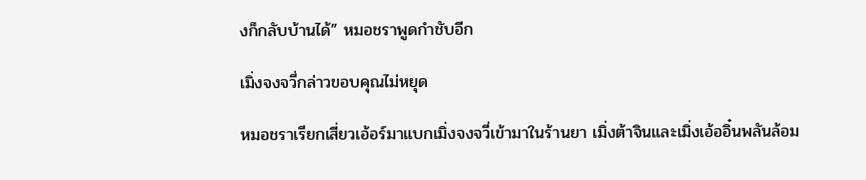งก็กลับบ้านได้” หมอชราพูดกำชับอีก

เมิ่งจงจวี่กล่าวขอบคุณไม่หยุด

หมอชราเรียกเสี่ยวเอ้อร์มาแบกเมิ่งจงจวี่เข้ามาในร้านยา เมิ่งต้าจินและเมิ่งเอ้ออิ๋นพลันล้อม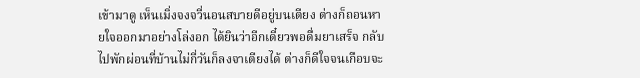เข้ามาดู เห็นเมิ่งจงจวี่นอนสบายดีอยู่บนเตียง ต่างก็ถอนหายใจออกมาอย่างโล่งอก ได้ยินว่าอีกเดี๋ยวพอดื่มยาเสร็จ กลับไปพักผ่อนที่บ้านไม่กี่วันก็ลงจาเตียงได้ ต่างก็ดีใจจนเกือบจะ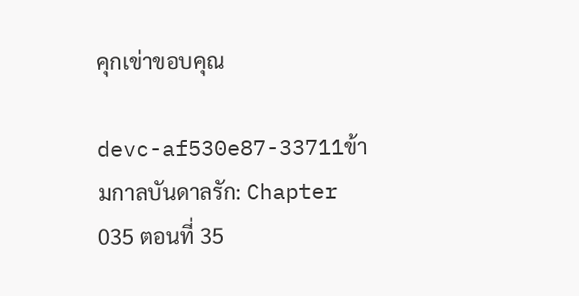คุกเข่าขอบคุณ

devc-af530e87-33711ข้ามกาลบันดาลรัก: Chapter 035 ตอนที่ 35